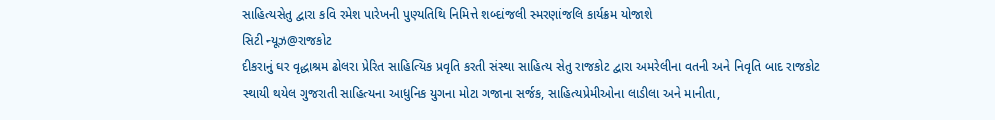સાહિત્યસેતુ દ્વારા કવિ રમેશ પારેખની પુણ્યતિથિ નિમિત્તે શબ્દાંજલી સ્મરણાંજલિ કાર્યક્રમ યોજાશે
સિટી ન્યૂઝ@રાજકોટ
દીકરાનું ઘર વૃદ્ધાશ્રમ ઢોલરા પ્રેરિત સાહિત્યિક પ્રવૃતિ કરતી સંસ્થા સાહિત્ય સેતુ રાજકોટ દ્વારા અમરેલીના વતની અને નિવૃતિ બાદ રાજકોટ સ્થાયી થયેલ ગુજરાતી સાહિત્યના આધુનિક યુગના મોટા ગજાના સર્જક, સાહિત્યપ્રેમીઓના લાડીલા અને માનીતા,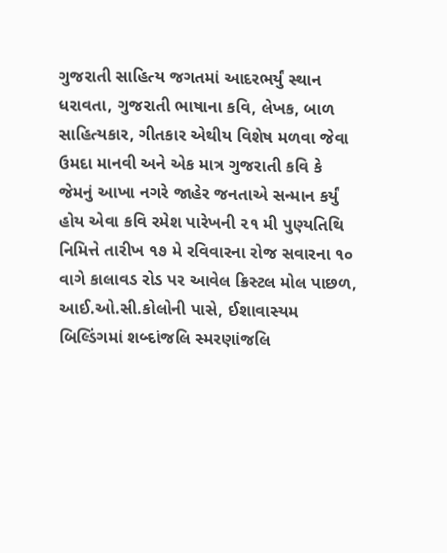ગુજરાતી સાહિત્ય જગતમાં આદરભર્યું સ્થાન ધરાવતા, ગુજરાતી ભાષાના કવિ, લેખક, બાળ સાહિત્યકાર, ગીતકાર એથીય વિશેષ મળવા જેવા ઉમદા માનવી અને એક માત્ર ગુજરાતી કવિ કે જેમનું આખા નગરે જાહેર જનતાએ સન્માન કર્યું હોય એવા કવિ રમેશ પારેખની ૨૧ મી પુણ્યતિથિ નિમિત્તે તારીખ ૧૭ મે રવિવારના રોજ સવારના ૧૦ વાગે કાલાવડ રોડ પર આવેલ ક્રિસ્ટલ મોલ પાછળ, આઈ.ઓ.સી.કોલોની પાસે, ઈશાવાસ્યમ બિલ્ડિંગમાં શબ્દાંજલિ સ્મરણાંજલિ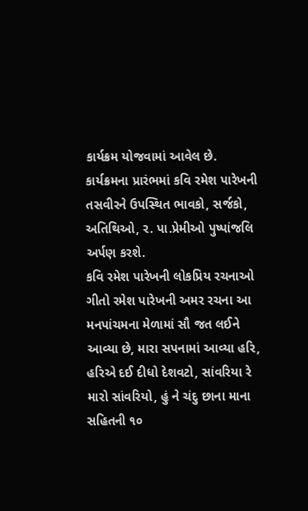કાર્યક્રમ યોજવામાં આવેલ છે.
કાર્યક્રમના પ્રારંભમાં કવિ રમેશ પારેખની તસવીરને ઉપસ્થિત ભાવકો, સર્જકો, અતિથિઓ, ર. પા.પ્રેમીઓ પુષ્પાંજલિ અર્પણ કરશે.
કવિ રમેશ પારેખની લોકપ્રિય રચનાઓ ગીતો રમેશ પારેખની અમર રચના આ મનપાંચમના મેળામાં સૌ જત લઈને આવ્યા છે, મારા સપનામાં આવ્યા હરિ, હરિએ દઈ દીધો દેશવટો, સાંવરિયા રે મારો સાંવરિયો, હું ને ચંદુ છાના માના સહિતની ૧૦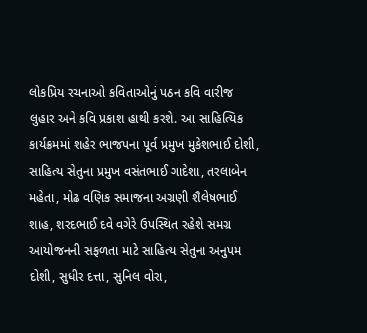લોકપ્રિય રચનાઓ કવિતાઓનું પઠન કવિ વારીજ લુહાર અને કવિ પ્રકાશ હાથી કરશે. આ સાહિત્યિક કાર્યક્રમમાં શહેર ભાજપના પૂર્વ પ્રમુખ મુકેશભાઈ દોશી, સાહિત્ય સેતુના પ્રમુખ વસંતભાઈ ગાદેશા, તરલાબેન મહેતા, મોઢ વણિક સમાજના અગ્રણી શૈલેષભાઈ શાહ, શરદભાઈ દવે વગેરે ઉપસ્થિત રહેશે સમગ્ર આયોજનની સફળતા માટે સાહિત્ય સેતુના અનુપમ દોશી, સુધીર દત્તા, સુનિલ વોરા,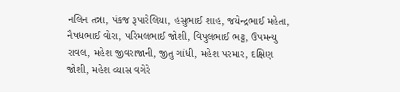નલિન તન્ના, પંકજ રૂપારેલિયા, હસુભાઈ શાહ, જયેન્દ્રભાઈ મહેતા, નૈષધભાઈ વોરા, પરિમલભાઈ જોશી, વિપુલભાઈ ભટ્ટ, ઉપમન્યુ રાવલ, મહેશ જીવરાજાની, જીતુ ગાંધી, મહેશ પરમાર, દક્ષિણ જોશી, મહેશ વ્યાસ વગેરે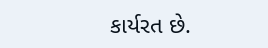કાર્યરત છે.